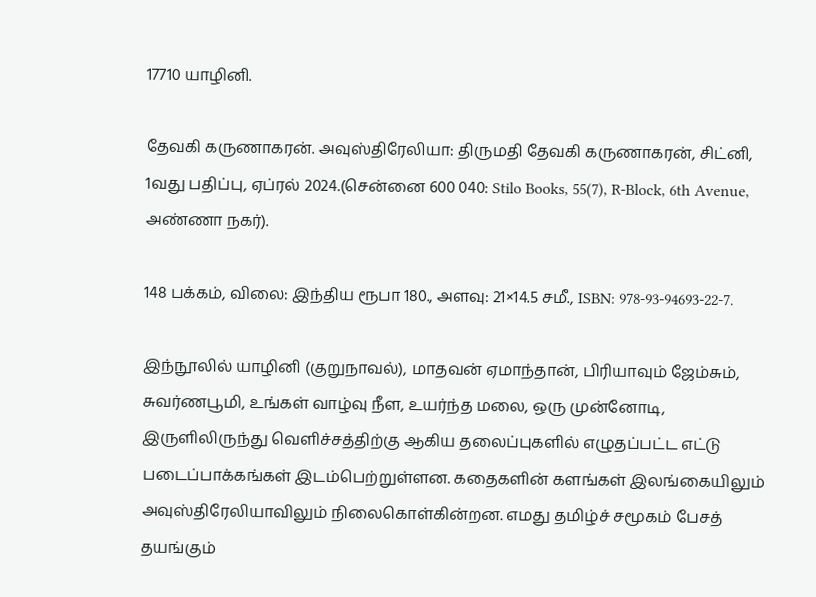17710 யாழினி.

தேவகி கருணாகரன். அவுஸ்திரேலியா: திருமதி தேவகி கருணாகரன், சிட்னி, 1வது பதிப்பு, ஏப்ரல் 2024.(சென்னை 600 040: Stilo Books, 55(7), R-Block, 6th Avenue, அண்ணா நகர்).

148 பக்கம், விலை: இந்திய ரூபா 180., அளவு: 21×14.5 சமீ., ISBN: 978-93-94693-22-7.

இந்நூலில் யாழினி (குறுநாவல்), மாதவன் ஏமாந்தான், பிரியாவும் ஜேம்சும், சுவர்ணபூமி, உங்கள் வாழ்வு நீள, உயர்ந்த மலை, ஒரு முன்னோடி, இருளிலிருந்து வெளிச்சத்திற்கு ஆகிய தலைப்புகளில் எழுதப்பட்ட எட்டு படைப்பாக்கங்கள் இடம்பெற்றுள்ளன. கதைகளின் களங்கள் இலங்கையிலும் அவுஸ்திரேலியாவிலும் நிலைகொள்கின்றன. எமது தமிழ்ச் சமூகம் பேசத் தயங்கும்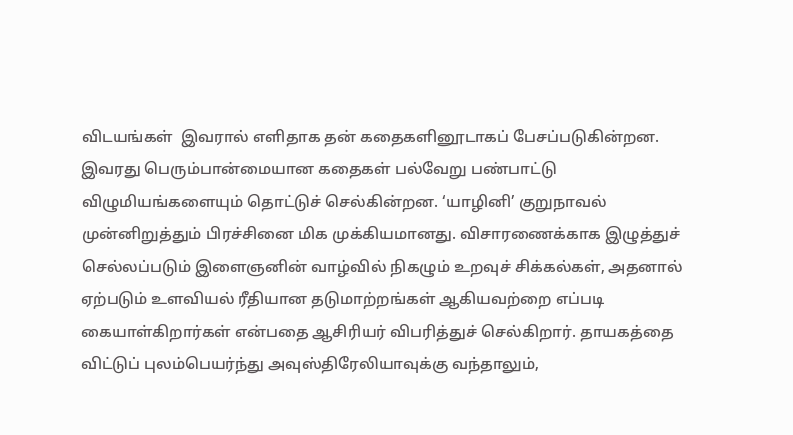விடயங்கள்  இவரால் எளிதாக தன் கதைகளினூடாகப் பேசப்படுகின்றன. இவரது பெரும்பான்மையான கதைகள் பல்வேறு பண்பாட்டு விழுமியங்களையும் தொட்டுச் செல்கின்றன. ‘யாழினி’ குறுநாவல் முன்னிறுத்தும் பிரச்சினை மிக முக்கியமானது. விசாரணைக்காக இழுத்துச் செல்லப்படும் இளைஞனின் வாழ்வில் நிகழும் உறவுச் சிக்கல்கள், அதனால் ஏற்படும் உளவியல் ரீதியான தடுமாற்றங்கள் ஆகியவற்றை எப்படி கையாள்கிறார்கள் என்பதை ஆசிரியர் விபரித்துச் செல்கிறார். தாயகத்தை விட்டுப் புலம்பெயர்ந்து அவுஸ்திரேலியாவுக்கு வந்தாலும்,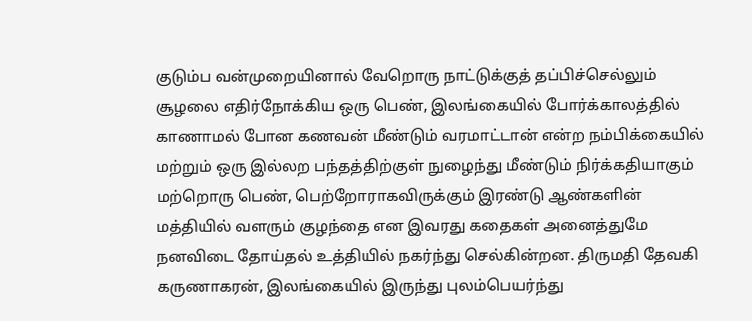குடும்ப வன்முறையினால் வேறொரு நாட்டுக்குத் தப்பிச்செல்லும் சூழலை எதிர்நோக்கிய ஒரு பெண், இலங்கையில் போர்க்காலத்தில் காணாமல் போன கணவன் மீண்டும் வரமாட்டான் என்ற நம்பிக்கையில் மற்றும் ஒரு இல்லற பந்தத்திற்குள் நுழைந்து மீண்டும் நிர்க்கதியாகும் மற்றொரு பெண், பெற்றோராகவிருக்கும் இரண்டு ஆண்களின் மத்தியில் வளரும் குழந்தை என இவரது கதைகள் அனைத்துமே நனவிடை தோய்தல் உத்தியில் நகர்ந்து செல்கின்றன. திருமதி தேவகி கருணாகரன், இலங்கையில் இருந்து புலம்பெயர்ந்து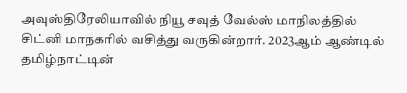அவுஸ்திரேலியாவில் நியூ சவுத் வேல்ஸ் மாநிலத்தில் சிட்னி மாநகரில் வசித்து வருகின்றார். 2023ஆம் ஆண்டில் தமிழ்நாட்டின்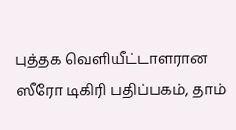புத்தக வெளியீட்டாளரான ஸீரோ டிகிரி பதிப்பகம், தாம்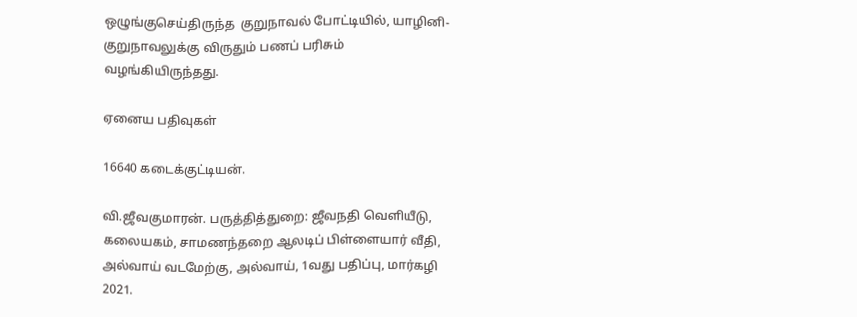ஒழுங்குசெய்திருந்த  குறுநாவல் போட்டியில், யாழினி-குறுநாவலுக்கு விருதும் பணப் பரிசும் வழங்கியிருந்தது.

ஏனைய பதிவுகள்

16640 கடைக்குட்டியன்.

வி.ஜீவகுமாரன். பருத்தித்துறை: ஜீவநதி வெளியீடு, கலையகம், சாமணந்தறை ஆலடிப் பிள்ளையார் வீதி, அல்வாய் வடமேற்கு, அல்வாய், 1வது பதிப்பு, மார்கழி 2021.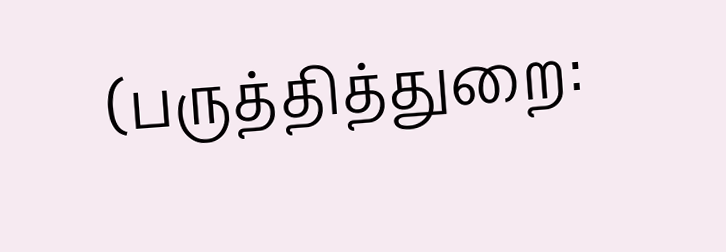(பருத்தித்துறை: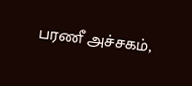பரணீ அச்சகம்,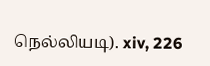நெல்லியடி). xiv, 226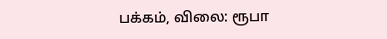பக்கம், விலை: ரூபா